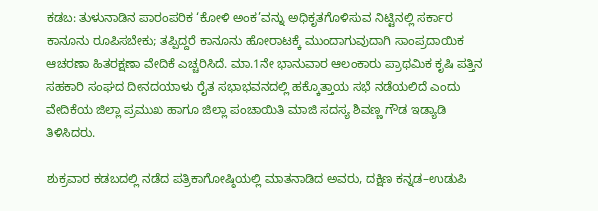ಕಡಬ: ತುಳುನಾಡಿನ ಪಾರಂಪರಿಕ ‘ಕೋಳಿ ಅಂಕ’ವನ್ನು ಅಧಿಕೃತಗೊಳಿಸುವ ನಿಟ್ಟಿನಲ್ಲಿ ಸರ್ಕಾರ ಕಾನೂನು ರೂಪಿಸಬೇಕು; ತಪ್ಪಿದ್ದರೆ ಕಾನೂನು ಹೋರಾಟಕ್ಕೆ ಮುಂದಾಗುವುದಾಗಿ ಸಾಂಪ್ರದಾಯಿಕ ಆಚರಣಾ ಹಿತರಕ್ಷಣಾ ವೇದಿಕೆ ಎಚ್ಚರಿಸಿದೆ. ಮಾ.1ನೇ ಭಾನುವಾರ ಆಲಂಕಾರು ಪ್ರಾಥಮಿಕ ಕೃಷಿ ಪತ್ತಿನ ಸಹಕಾರಿ ಸಂಘದ ದೀನದಯಾಳು ರೈತ ಸಭಾಭವನದಲ್ಲಿ ಹಕ್ಕೊತ್ತಾಯ ಸಭೆ ನಡೆಯಲಿದೆ ಎಂದು ವೇದಿಕೆಯ ಜಿಲ್ಲಾ ಪ್ರಮುಖ ಹಾಗೂ ಜಿಲ್ಲಾ ಪಂಚಾಯಿತಿ ಮಾಜಿ ಸದಸ್ಯ ಶಿವಣ್ಣ ಗೌಡ ಇಡ್ಯಾಡಿ ತಿಳಿಸಿದರು.

ಶುಕ್ರವಾರ ಕಡಬದಲ್ಲಿ ನಡೆದ ಪತ್ರಿಕಾಗೋಷ್ಠಿಯಲ್ಲಿ ಮಾತನಾಡಿದ ಅವರು, ದಕ್ಷಿಣ ಕನ್ನಡ–ಉಡುಪಿ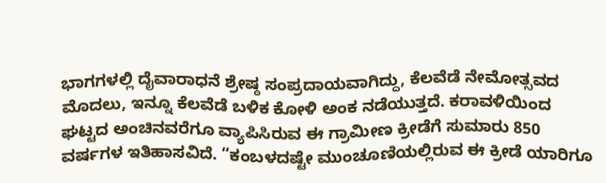ಭಾಗಗಳಲ್ಲಿ ದೈವಾರಾಧನೆ ಶ್ರೇಷ್ಠ ಸಂಪ್ರದಾಯವಾಗಿದ್ದು, ಕೆಲವೆಡೆ ನೇಮೋತ್ಸವದ ಮೊದಲು, ಇನ್ನೂ ಕೆಲವೆಡೆ ಬಳಿಕ ಕೋಳಿ ಅಂಕ ನಡೆಯುತ್ತದೆ. ಕರಾವಳಿಯಿಂದ ಘಟ್ಟದ ಅಂಚಿನವರೆಗೂ ವ್ಯಾಪಿಸಿರುವ ಈ ಗ್ರಾಮೀಣ ಕ್ರೀಡೆಗೆ ಸುಮಾರು 850 ವರ್ಷಗಳ ಇತಿಹಾಸವಿದೆ. “ಕಂಬಳದಷ್ಟೇ ಮುಂಚೂಣಿಯಲ್ಲಿರುವ ಈ ಕ್ರೀಡೆ ಯಾರಿಗೂ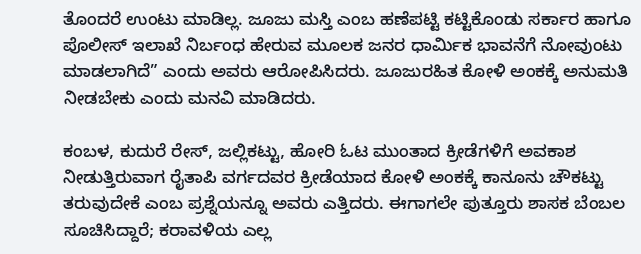ತೊಂದರೆ ಉಂಟು ಮಾಡಿಲ್ಲ. ಜೂಜು ಮಸ್ತಿ ಎಂಬ ಹಣೆಪಟ್ಟಿ ಕಟ್ಟಿಕೊಂಡು ಸರ್ಕಾರ ಹಾಗೂ ಪೊಲೀಸ್ ಇಲಾಖೆ ನಿರ್ಬಂಧ ಹೇರುವ ಮೂಲಕ ಜನರ ಧಾರ್ಮಿಕ ಭಾವನೆಗೆ ನೋವುಂಟು ಮಾಡಲಾಗಿದೆ” ಎಂದು ಅವರು ಆರೋಪಿಸಿದರು. ಜೂಜುರಹಿತ ಕೋಳಿ ಅಂಕಕ್ಕೆ ಅನುಮತಿ ನೀಡಬೇಕು ಎಂದು ಮನವಿ ಮಾಡಿದರು.

ಕಂಬಳ, ಕುದುರೆ ರೇಸ್, ಜಲ್ಲಿಕಟ್ಟು, ಹೋರಿ ಓಟ ಮುಂತಾದ ಕ್ರೀಡೆಗಳಿಗೆ ಅವಕಾಶ ನೀಡುತ್ತಿರುವಾಗ ರೈತಾಪಿ ವರ್ಗದವರ ಕ್ರೀಡೆಯಾದ ಕೋಳಿ ಅಂಕಕ್ಕೆ ಕಾನೂನು ಚೌಕಟ್ಟು ತರುವುದೇಕೆ ಎಂಬ ಪ್ರಶ್ನೆಯನ್ನೂ ಅವರು ಎತ್ತಿದರು. ಈಗಾಗಲೇ ಪುತ್ತೂರು ಶಾಸಕ ಬೆಂಬಲ ಸೂಚಿಸಿದ್ದಾರೆ; ಕರಾವಳಿಯ ಎಲ್ಲ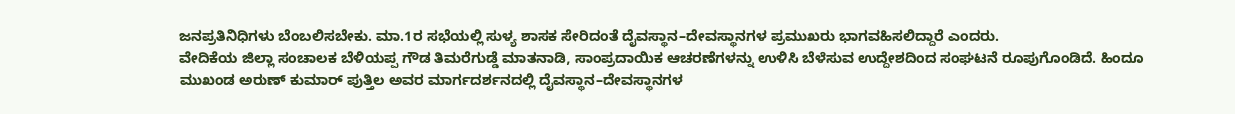ಜನಪ್ರತಿನಿಧಿಗಳು ಬೆಂಬಲಿಸಬೇಕು. ಮಾ.1ರ ಸಭೆಯಲ್ಲಿ ಸುಳ್ಯ ಶಾಸಕ ಸೇರಿದಂತೆ ದೈವಸ್ಥಾನ–ದೇವಸ್ಥಾನಗಳ ಪ್ರಮುಖರು ಭಾಗವಹಿಸಲಿದ್ದಾರೆ ಎಂದರು.
ವೇದಿಕೆಯ ಜಿಲ್ಲಾ ಸಂಚಾಲಕ ಬೆಳಿಯಪ್ಪ ಗೌಡ ತಿಮರೆಗುಡ್ಡೆ ಮಾತನಾಡಿ, ಸಾಂಪ್ರದಾಯಿಕ ಆಚರಣೆಗಳನ್ನು ಉಳಿಸಿ ಬೆಳೆಸುವ ಉದ್ದೇಶದಿಂದ ಸಂಘಟನೆ ರೂಪುಗೊಂಡಿದೆ. ಹಿಂದೂ ಮುಖಂಡ ಅರುಣ್ ಕುಮಾರ್ ಪುತ್ತಿಲ ಅವರ ಮಾರ್ಗದರ್ಶನದಲ್ಲಿ ದೈವಸ್ಥಾನ–ದೇವಸ್ಥಾನಗಳ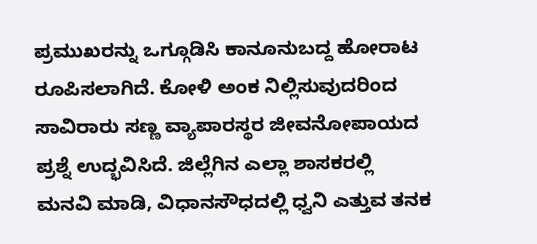ಪ್ರಮುಖರನ್ನು ಒಗ್ಗೂಡಿಸಿ ಕಾನೂನುಬದ್ದ ಹೋರಾಟ ರೂಪಿಸಲಾಗಿದೆ. ಕೋಳಿ ಅಂಕ ನಿಲ್ಲಿಸುವುದರಿಂದ ಸಾವಿರಾರು ಸಣ್ಣ ವ್ಯಾಪಾರಸ್ಥರ ಜೀವನೋಪಾಯದ ಪ್ರಶ್ನೆ ಉದ್ಭವಿಸಿದೆ. ಜಿಲ್ಲೆಗಿನ ಎಲ್ಲಾ ಶಾಸಕರಲ್ಲಿ ಮನವಿ ಮಾಡಿ, ವಿಧಾನಸೌಧದಲ್ಲಿ ಧ್ವನಿ ಎತ್ತುವ ತನಕ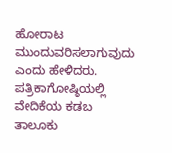ಹೋರಾಟ ಮುಂದುವರಿಸಲಾಗುವುದು ಎಂದು ಹೇಳಿದರು.
ಪತ್ರಿಕಾಗೋಷ್ಠಿಯಲ್ಲಿ ವೇದಿಕೆಯ ಕಡಬ ತಾಲೂಕು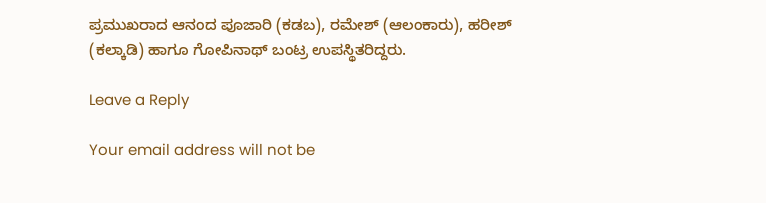ಪ್ರಮುಖರಾದ ಆನಂದ ಪೂಜಾರಿ (ಕಡಬ), ರಮೇಶ್ (ಆಲಂಕಾರು), ಹರೀಶ್ (ಕಲ್ಕಾಡಿ) ಹಾಗೂ ಗೋಪಿನಾಥ್ ಬಂಟ್ರ ಉಪಸ್ಥಿತರಿದ್ದರು.

Leave a Reply

Your email address will not be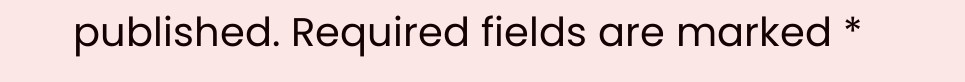published. Required fields are marked *